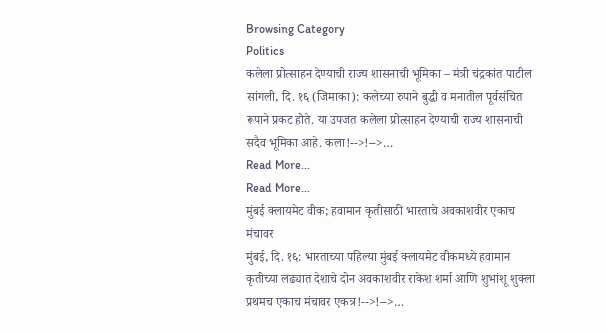Browsing Category
Politics
कलेला प्रोत्साहन देण्याची राज्य शासनाची भूमिका – मंत्री चंद्रकांत पाटील
सांगली, दि. १६ (जिमाका): कलेच्या रुपाने बुद्धी व मनातील पूर्वसंचित रूपाने प्रकट होते. या उपजत कलेला प्रोत्साहन देण्याची राज्य शासनाची सदैव भूमिका आहे. कला!-->!-->…
Read More...
Read More...
मुंबई क्लायमेट वीक; हवामान कृतीसाठी भारताचे अवकाशवीर एकाच मंचावर
मुंबई, दि. १६: भारताच्या पहिल्या मुंबई क्लायमेट वीकमध्ये हवामान कृतीच्या लढ्यात देशाचे दोन अवकाशवीर राकेश शर्मा आणि शुभांशू शुक्ला प्रथमच एकाच मंचावर एकत्र!-->!-->…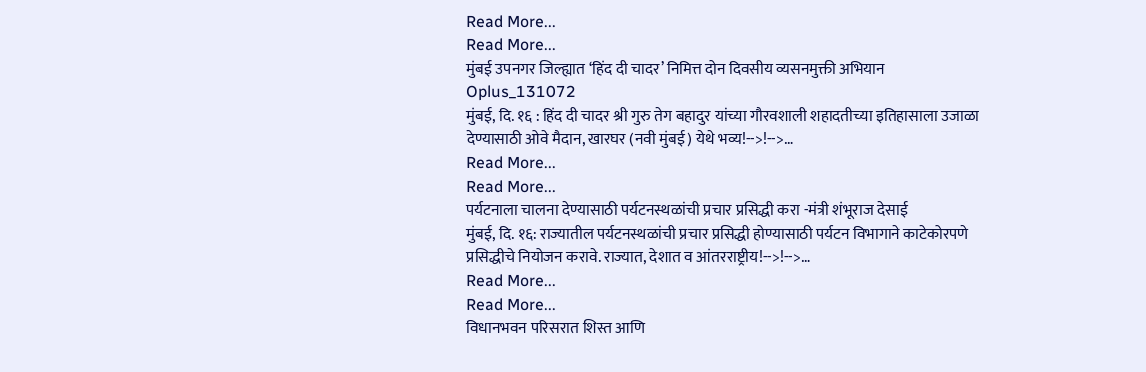Read More...
Read More...
मुंबई उपनगर जिल्ह्यात ‘हिंद दी चादर’ निमित्त दोन दिवसीय व्यसनमुक्ती अभियान
Oplus_131072
मुंबई, दि. १६ : हिंद दी चादर श्री गुरु तेग बहादुर यांच्या गौरवशाली शहादतीच्या इतिहासाला उजाळा देण्यासाठी ओवे मैदान, खारघर (नवी मुंबई) येथे भव्य!-->!-->…
Read More...
Read More...
पर्यटनाला चालना देण्यासाठी पर्यटनस्थळांची प्रचार प्रसिद्धी करा -मंत्री शंभूराज देसाई
मुंबई, दि. १६: राज्यातील पर्यटनस्थळांची प्रचार प्रसिद्धी होण्यासाठी पर्यटन विभागाने काटेकोरपणे प्रसिद्धीचे नियोजन करावे. राज्यात, देशात व आंतरराष्ट्रीय!-->!-->…
Read More...
Read More...
विधानभवन परिसरात शिस्त आणि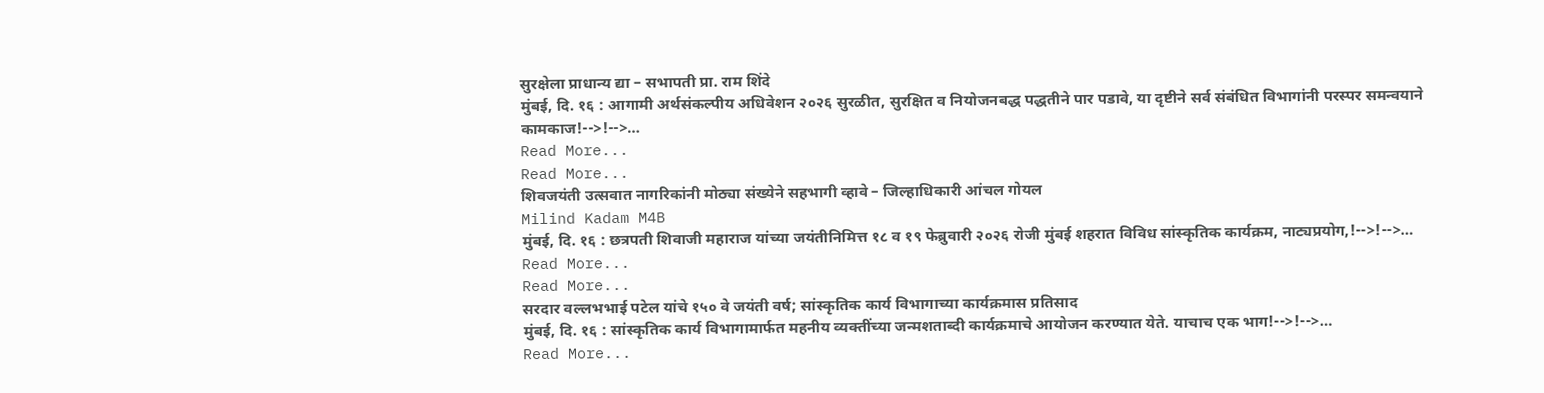सुरक्षेला प्राधान्य द्या – सभापती प्रा. राम शिंदे
मुंबई, दि. १६ : आगामी अर्थसंकल्पीय अधिवेशन २०२६ सुरळीत, सुरक्षित व नियोजनबद्ध पद्धतीने पार पडावे, या दृष्टीने सर्व संबंधित विभागांनी परस्पर समन्वयाने कामकाज!-->!-->…
Read More...
Read More...
शिवजयंती उत्सवात नागरिकांनी मोठ्या संख्येने सहभागी व्हावे – जिल्हाधिकारी आंचल गोयल
Milind Kadam M4B
मुंबई, दि. १६ : छत्रपती शिवाजी महाराज यांच्या जयंतीनिमित्त १८ व १९ फेब्रुवारी २०२६ रोजी मुंबई शहरात विविध सांस्कृतिक कार्यक्रम, नाट्यप्रयोग,!-->!-->…
Read More...
Read More...
सरदार वल्लभभाई पटेल यांचे १५० वे जयंती वर्ष; सांस्कृतिक कार्य विभागाच्या कार्यक्रमास प्रतिसाद
मुंबई, दि. १६ : सांस्कृतिक कार्य विभागामार्फत महनीय व्यक्तींच्या जन्मशताब्दी कार्यक्रमाचे आयोजन करण्यात येते. याचाच एक भाग!-->!-->…
Read More...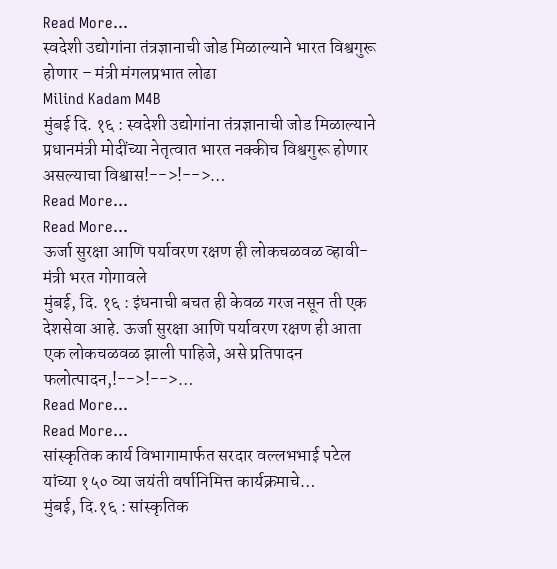Read More...
स्वदेशी उद्योगांना तंत्रज्ञानाची जोड मिळाल्याने भारत विश्वगुरू होणार – मंत्री मंगलप्रभात लोढा
Milind Kadam M4B
मुंबई दि. १६ : स्वदेशी उद्योगांना तंत्रज्ञानाची जोड मिळाल्याने प्रधानमंत्री मोदींच्या नेतृत्वात भारत नक्कीच विश्वगुरू होणार असल्याचा विश्वास!-->!-->…
Read More...
Read More...
ऊर्जा सुरक्षा आणि पर्यावरण रक्षण ही लोकचळवळ व्हावी-मंत्री भरत गोगावले
मुंबई, दि. १६ : इंधनाची बचत ही केवळ गरज नसून ती एक देशसेवा आहे. ऊर्जा सुरक्षा आणि पर्यावरण रक्षण ही आता एक लोकचळवळ झाली पाहिजे, असे प्रतिपादन फलोत्पादन,!-->!-->…
Read More...
Read More...
सांस्कृतिक कार्य विभागामार्फत सरदार वल्लभभाई पटेल यांच्या १५० व्या जयंती वर्षानिमित्त कार्यक्रमाचे…
मुंबई, दि.१६ : सांस्कृतिक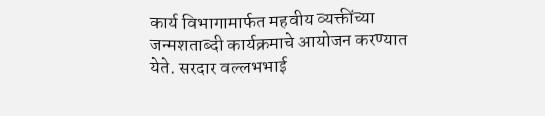कार्य विभागामार्फत महवीय व्यक्तींच्या जन्मशताब्दी कार्यक्रमाचे आयोजन करण्यात येते. सरदार वल्लभभाई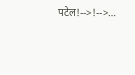पटेल!-->!-->…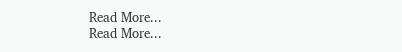Read More...
Read More...